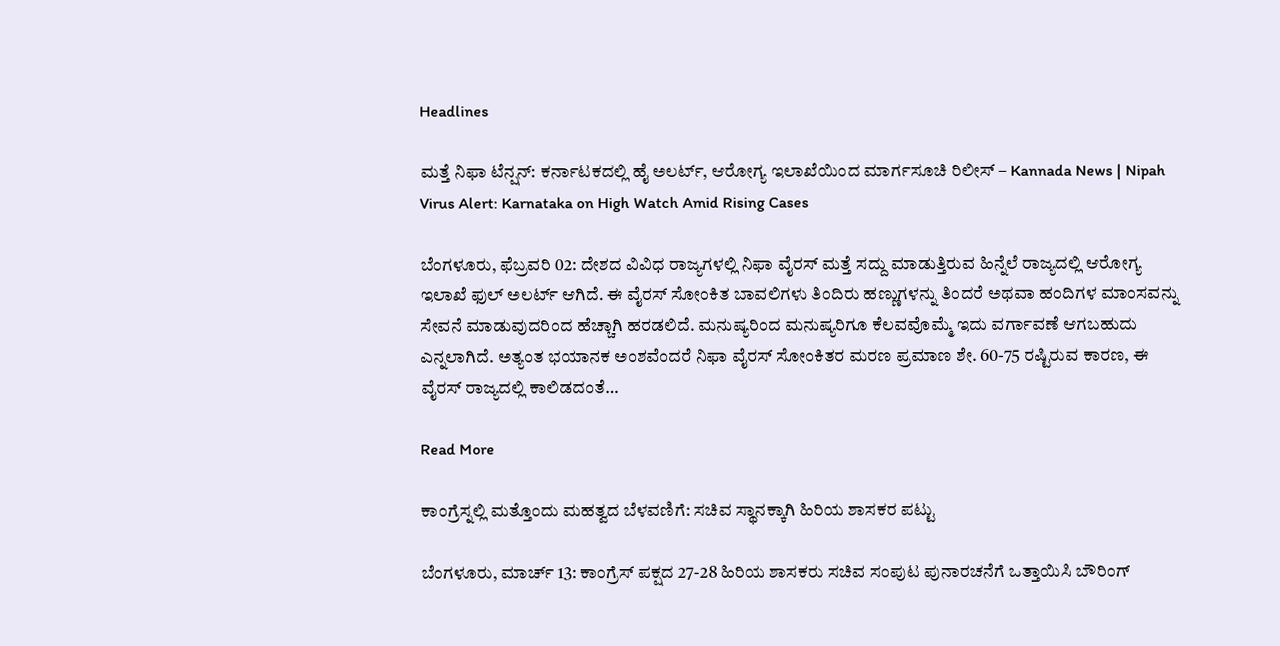Headlines

ಮತ್ತೆ ನಿಫಾ ಟೆನ್ಷನ್: ಕರ್ನಾಟಕದಲ್ಲಿ ಹೈ ಅಲರ್ಟ್, ಆರೋಗ್ಯ ಇಲಾಖೆಯಿಂದ ಮಾರ್ಗಸೂಚಿ ರಿಲೀಸ್ – Kannada News | Nipah Virus Alert: Karnataka on High Watch Amid Rising Cases

ಬೆಂಗಳೂರು, ಫೆಬ್ರವರಿ 02: ದೇಶದ ವಿವಿಧ ರಾಜ್ಯಗಳಲ್ಲಿ ನಿಫಾ ವೈರಸ್ ಮತ್ತೆ ಸದ್ದು ಮಾಡುತ್ತಿರುವ ಹಿನ್ನೆಲೆ ರಾಜ್ಯದಲ್ಲಿ ಆರೋಗ್ಯ ಇಲಾಖೆ ಫುಲ್ ಅಲರ್ಟ್ ಆಗಿದೆ. ಈ ವೈರಸ್ ಸೋಂಕಿತ ಬಾವಲಿಗಳು ತಿಂದಿರು ಹಣ್ಣುಗಳನ್ನು ತಿಂದರೆ ಅಥವಾ ಹಂದಿಗಳ ಮಾಂಸವನ್ನು ಸೇವನೆ ಮಾಡುವುದರಿಂದ ಹೆಚ್ಚಾಗಿ ಹರಡಲಿದೆ. ಮನುಷ್ಯರಿಂದ ಮನುಷ್ಯರಿಗೂ ಕೆಲವವೊಮ್ಮೆ ಇದು ವರ್ಗಾವಣೆ ಆಗಬಹುದು ಎನ್ನಲಾಗಿದೆ. ಅತ್ಯಂತ ಭಯಾನಕ ಅಂಶವೆಂದರೆ ನಿಫಾ ವೈರಸ್ ಸೋಂಕಿತರ ಮರಣ ಪ್ರಮಾಣ ಶೇ. 60-75 ರಷ್ಟಿರುವ ಕಾರಣ, ಈ ವೈರಸ್ ರಾಜ್ಯದಲ್ಲಿ ಕಾಲಿಡದಂತೆ…

Read More

ಕಾಂಗ್ರೆಸ್ನಲ್ಲಿ ಮತ್ತೊಂದು ಮಹತ್ವದ ಬೆಳವಣಿಗೆ: ಸಚಿವ ಸ್ಥಾನಕ್ಕಾಗಿ ಹಿರಿಯ ಶಾಸಕರ ಪಟ್ಟು

ಬೆಂಗಳೂರು, ಮಾರ್ಚ್ 13: ಕಾಂಗ್ರೆಸ್ ಪಕ್ಷದ 27-28 ಹಿರಿಯ ಶಾಸಕರು ಸಚಿವ ಸಂಪುಟ ಪುನಾರಚನೆಗೆ ಒತ್ತಾಯಿಸಿ ಬೌರಿಂಗ್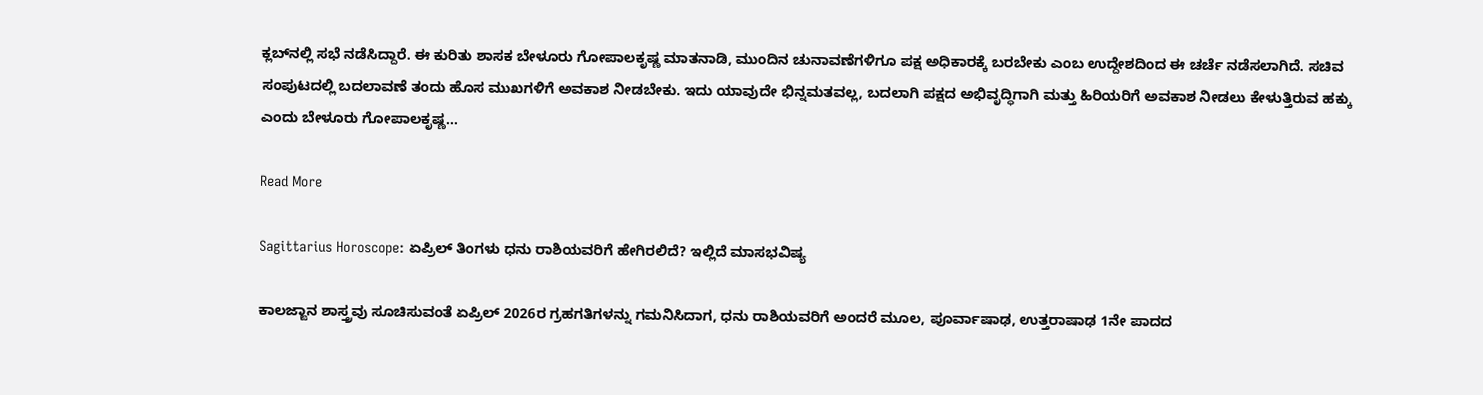ಕ್ಲಬ್‌ನಲ್ಲಿ ಸಭೆ ನಡೆಸಿದ್ದಾರೆ. ಈ ಕುರಿತು ಶಾಸಕ ಬೇಳೂರು ಗೋಪಾಲಕೃಷ್ಣ ಮಾತನಾಡಿ, ಮುಂದಿನ ಚುನಾವಣೆಗಳಿಗೂ ಪಕ್ಷ ಅಧಿಕಾರಕ್ಕೆ ಬರಬೇಕು ಎಂಬ ಉದ್ದೇಶದಿಂದ ಈ ಚರ್ಚೆ ನಡೆಸಲಾಗಿದೆ. ಸಚಿವ ಸಂಪುಟದಲ್ಲಿ ಬದಲಾವಣೆ ತಂದು ಹೊಸ ಮುಖಗಳಿಗೆ ಅವಕಾಶ ನೀಡಬೇಕು. ಇದು ಯಾವುದೇ ಭಿನ್ನಮತವಲ್ಲ, ಬದಲಾಗಿ ಪಕ್ಷದ ಅಭಿವೃದ್ಧಿಗಾಗಿ ಮತ್ತು ಹಿರಿಯರಿಗೆ ಅವಕಾಶ ನೀಡಲು ಕೇಳುತ್ತಿರುವ ಹಕ್ಕು ಎಂದು ಬೇಳೂರು ಗೋಪಾಲಕೃಷ್ಣ…

Read More

Sagittarius Horoscope: ಏಪ್ರಿಲ್ ತಿಂಗಳು ಧನು ರಾಶಿಯವರಿಗೆ ಹೇಗಿರಲಿದೆ? ಇಲ್ಲಿದೆ ಮಾಸಭವಿಷ್ಯ

ಕಾಲಜ್ಙಾನ ಶಾಸ್ತ್ರವು ಸೂಚಿಸುವಂತೆ ಏಪ್ರಿಲ್ 2026ರ ಗ್ರಹಗತಿಗಳನ್ನು ಗಮನಿಸಿದಾಗ, ಧನು ರಾಶಿಯವರಿಗೆ ಅಂದರೆ ಮೂಲ, ಪೂರ್ವಾಷಾಢ, ಉತ್ತರಾಷಾಢ 1ನೇ ಪಾದದ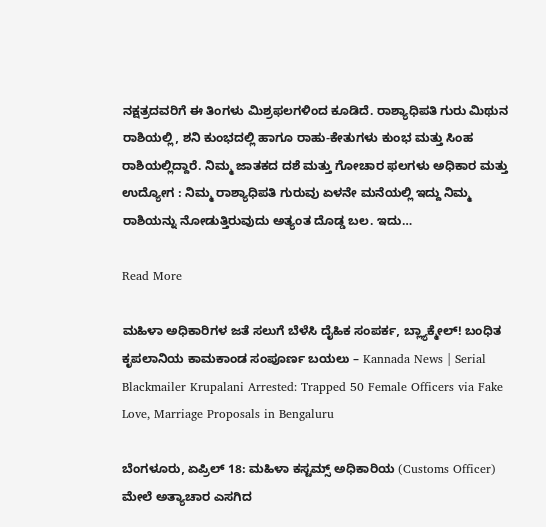ನಕ್ಷತ್ರದವರಿಗೆ ಈ ತಿಂಗಳು ಮಿಶ್ರಫಲಗಳಿಂದ ಕೂಡಿದೆ. ರಾಶ್ಯಾಧಿಪತಿ ಗುರು ಮಿಥುನ ರಾಶಿಯಲ್ಲಿ, ಶನಿ ಕುಂಭದಲ್ಲಿ ಹಾಗೂ ರಾಹು-ಕೇತುಗಳು ಕುಂಭ ಮತ್ತು ಸಿಂಹ ರಾಶಿಯಲ್ಲಿದ್ದಾರೆ. ನಿಮ್ಮ ಜಾತಕದ ದಶೆ ಮತ್ತು ಗೋಚಾರ ಫಲಗಳು ಅಧಿಕಾರ ಮತ್ತು ಉದ್ಯೋಗ : ನಿಮ್ಮ ರಾಶ್ಯಾಧಿಪತಿ ಗುರುವು ಏಳನೇ ಮನೆಯಲ್ಲಿ ಇದ್ದು ನಿಮ್ಮ ರಾಶಿಯನ್ನು ನೋಡುತ್ತಿರುವುದು ಅತ್ಯಂತ ದೊಡ್ಡ ಬಲ. ಇದು…

Read More

ಮಹಿಳಾ ಅಧಿಕಾರಿಗಳ ಜತೆ ಸಲುಗೆ ಬೆಳೆಸಿ ದೈಹಿಕ ಸಂಪರ್ಕ, ಬ್ಲ್ಯಾಕ್ಮೇಲ್! ಬಂಧಿತ ಕೃಪಲಾನಿಯ ಕಾಮಕಾಂಡ ಸಂಪೂರ್ಣ ಬಯಲು – Kannada News | Serial Blackmailer Krupalani Arrested: Trapped 50 Female Officers via Fake Love, Marriage Proposals in Bengaluru

ಬೆಂಗಳೂರು, ಏಪ್ರಿಲ್ 18: ಮಹಿಳಾ ಕಸ್ಟಮ್ಸ್ ಅಧಿಕಾರಿಯ (Customs Officer) ಮೇಲೆ ಅತ್ಯಾಚಾರ ಎಸಗಿದ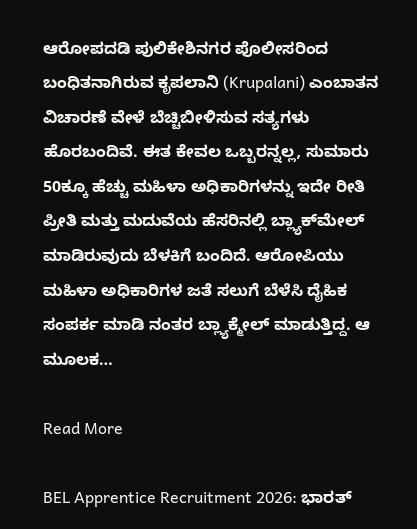ಆರೋಪದಡಿ ಪುಲಿಕೇಶಿನಗರ ಪೊಲೀಸರಿಂದ ಬಂಧಿತನಾಗಿರುವ ಕೃಪಲಾನಿ (Krupalani) ಎಂಬಾತನ ವಿಚಾರಣೆ ವೇಳೆ ಬೆಚ್ಚಿಬೀಳಿಸುವ ಸತ್ಯಗಳು ಹೊರಬಂದಿವೆ. ಈತ ಕೇವಲ ಒಬ್ಬರನ್ನಲ್ಲ, ಸುಮಾರು 50ಕ್ಕೂ ಹೆಚ್ಚು ಮಹಿಳಾ ಅಧಿಕಾರಿಗಳನ್ನು ಇದೇ ರೀತಿ ಪ್ರೀತಿ ಮತ್ತು ಮದುವೆಯ ಹೆಸರಿನಲ್ಲಿ ಬ್ಲ್ಯಾಕ್‌ಮೇಲ್ ಮಾಡಿರುವುದು ಬೆಳಕಿಗೆ ಬಂದಿದೆ. ಆರೋಪಿಯು ಮಹಿಳಾ ಅಧಿಕಾರಿಗಳ ಜತೆ ಸಲುಗೆ ಬೆಳೆಸಿ ದೈಹಿಕ ಸಂಪರ್ಕ ಮಾಡಿ ನಂತರ ಬ್ಲ್ಯಾಕ್ಮೇಲ್ ಮಾಡುತ್ತಿದ್ದ. ಆ ಮೂಲಕ…

Read More

BEL Apprentice Recruitment 2026: ಭಾರತ್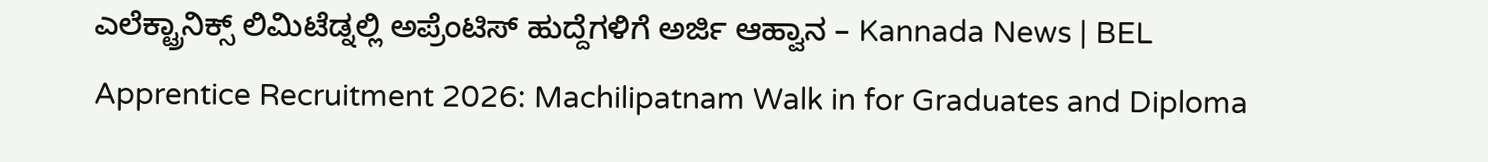ಎಲೆಕ್ಟ್ರಾನಿಕ್ಸ್ ಲಿಮಿಟೆಡ್ನಲ್ಲಿ ಅಪ್ರೆಂಟಿಸ್ ಹುದ್ದೆಗಳಿಗೆ ಅರ್ಜಿ ಆಹ್ವಾನ – Kannada News | BEL Apprentice Recruitment 2026: Machilipatnam Walk in for Graduates and Diploma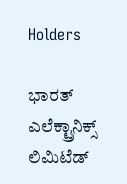Holders

ಭಾರತ್ ಎಲೆಕ್ಟ್ರಾನಿಕ್ಸ್ ಲಿಮಿಟೆಡ್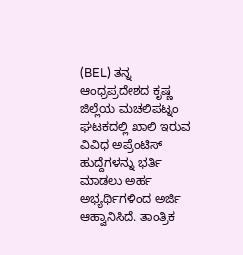(BEL) ತನ್ನ ಆಂಧ್ರಪ್ರದೇಶದ ಕೃಷ್ಣ ಜಿಲ್ಲೆಯ ಮಚಲಿಪಟ್ನಂ ಘಟಕದಲ್ಲಿ ಖಾಲಿ ಇರುವ ವಿವಿಧ ಅಪ್ರೆಂಟಿಸ್ ಹುದ್ದೆಗಳನ್ನು ಭರ್ತಿ ಮಾಡಲು ಅರ್ಹ ಅಭ್ಯರ್ಥಿಗಳಿಂದ ಅರ್ಜಿ ಆಹ್ವಾನಿಸಿದೆ. ತಾಂತ್ರಿಕ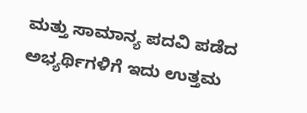ಮತ್ತು ಸಾಮಾನ್ಯ ಪದವಿ ಪಡೆದ ಅಭ್ಯರ್ಥಿಗಳಿಗೆ ಇದು ಉತ್ತಮ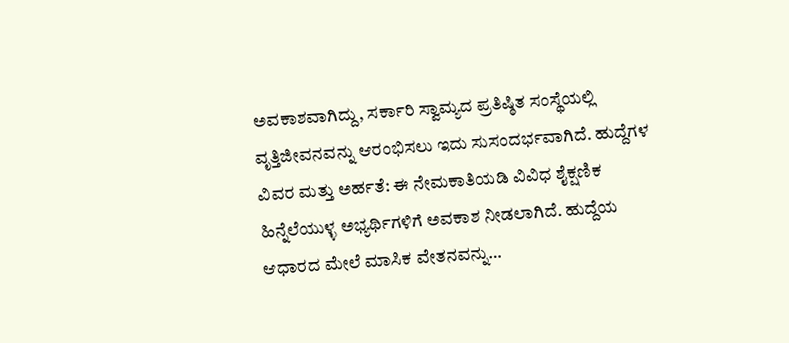ಅವಕಾಶವಾಗಿದ್ದು, ಸರ್ಕಾರಿ ಸ್ವಾಮ್ಯದ ಪ್ರತಿಷ್ಠಿತ ಸಂಸ್ಥೆಯಲ್ಲಿ ವೃತ್ತಿಜೀವನವನ್ನು ಆರಂಭಿಸಲು ಇದು ಸುಸಂದರ್ಭವಾಗಿದೆ. ಹುದ್ದೆಗಳ ವಿವರ ಮತ್ತು ಅರ್ಹತೆ: ಈ ನೇಮಕಾತಿಯಡಿ ವಿವಿಧ ಶೈಕ್ಷಣಿಕ ಹಿನ್ನೆಲೆಯುಳ್ಳ ಅಭ್ಯರ್ಥಿಗಳಿಗೆ ಅವಕಾಶ ನೀಡಲಾಗಿದೆ. ಹುದ್ದೆಯ ಆಧಾರದ ಮೇಲೆ ಮಾಸಿಕ ವೇತನವನ್ನು…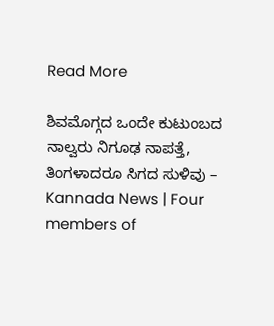Read More

ಶಿವಮೊಗ್ಗದ ಒಂದೇ ಕುಟುಂಬದ ನಾಲ್ವರು ನಿಗೂಢ ನಾಪತ್ತೆ, ತಿಂಗಳಾದರೂ ಸಿಗದ ಸುಳಿವು – Kannada News | Four members of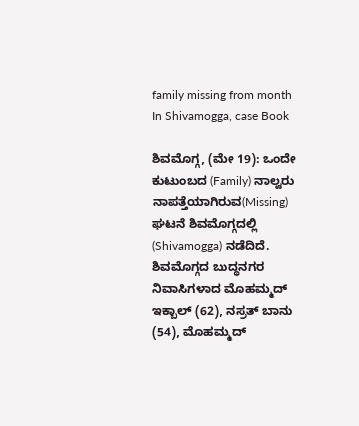family missing from month In Shivamogga, case Book

ಶಿವಮೊಗ್ಗ, (ಮೇ 19): ಒಂದೇ ಕುಟುಂಬದ (Family) ನಾಲ್ವರು ನಾಪತ್ತೆಯಾಗಿರುವ(Missing) ಘಟನೆ ಶಿವಮೊಗ್ಗದಲ್ಲಿ (Shivamogga) ನಡೆದಿದೆ. ಶಿವಮೊಗ್ಗದ ಬುದ್ಧನಗರ ನಿವಾಸಿಗಳಾದ ಮೊಹಮ್ಮದ್ ಇಕ್ಬಾಲ್ (62), ನಸ್ರತ್ ಬಾನು (54), ಮೊಹಮ್ಮದ್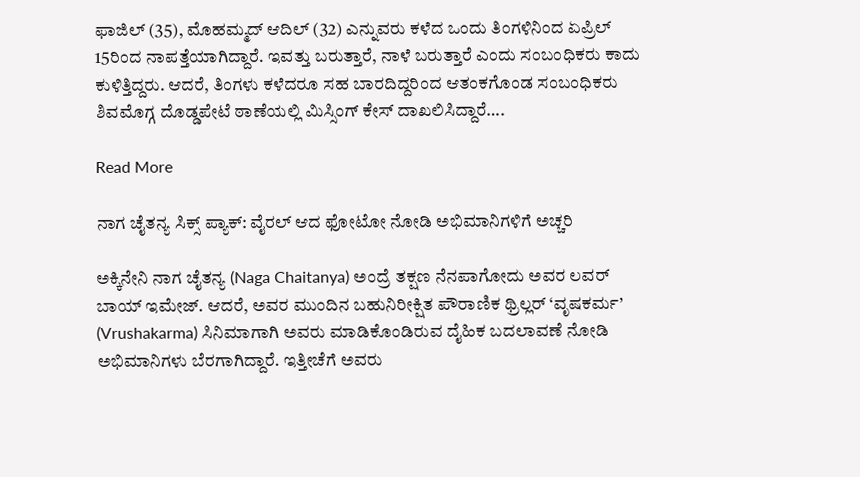ಫಾಜಿಲ್ (35), ಮೊಹಮ್ಮದ್ ಆದಿಲ್ (32) ಎನ್ನುವರು ಕಳೆದ ಒಂದು ತಿಂಗಳಿನಿಂದ ಏಪ್ರಿಲ್ 15ರಿಂದ ನಾಪತ್ತೆಯಾಗಿದ್ದಾರೆ. ಇವತ್ತು ಬರುತ್ತಾರೆ, ನಾಳೆ ಬರುತ್ತಾರೆ ಎಂದು ಸಂಬಂಧಿಕರು ಕಾದು ಕುಳಿತ್ತಿದ್ದರು. ಆದರೆ, ತಿಂಗಳು ಕಳೆದರೂ ಸಹ ಬಾರದಿದ್ದರಿಂದ ಆತಂಕಗೊಂಡ ಸಂಬಂಧಿಕರು ಶಿವಮೊಗ್ಗ ದೊಡ್ಡಪೇಟೆ ಠಾಣೆಯಲ್ಲಿ ಮಿಸ್ಸಿಂಗ್ ಕೇಸ್ ದಾಖಲಿಸಿದ್ದಾರೆ….

Read More

ನಾಗ ಚೈತನ್ಯ ಸಿಕ್ಸ್ ಪ್ಯಾಕ್: ವೈರಲ್ ಆದ ಫೋಟೋ ನೋಡಿ ಅಭಿಮಾನಿಗಳಿಗೆ ಅಚ್ಚರಿ

ಅಕ್ಕಿನೇನಿ ನಾಗ ಚೈತನ್ಯ (Naga Chaitanya) ಅಂದ್ರೆ ತಕ್ಷಣ ನೆನಪಾಗೋದು ಅವರ ಲವರ್ ಬಾಯ್ ಇಮೇಜ್. ಆದರೆ, ಅವರ ಮುಂದಿನ ಬಹುನಿರೀಕ್ಷಿತ ಪೌರಾಣಿಕ ಥ್ರಿಲ್ಲರ್ ‘ವೃಷಕರ್ಮ’ (Vrushakarma) ಸಿನಿಮಾಗಾಗಿ ಅವರು ಮಾಡಿಕೊಂಡಿರುವ ದೈಹಿಕ ಬದಲಾವಣೆ ನೋಡಿ ಅಭಿಮಾನಿಗಳು ಬೆರಗಾಗಿದ್ದಾರೆ. ಇತ್ತೀಚೆಗೆ ಅವರು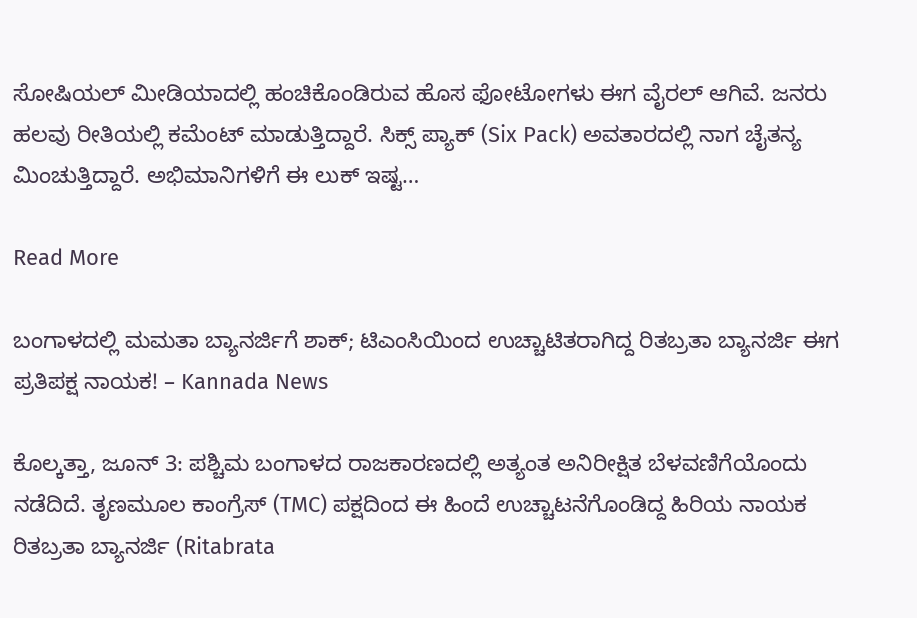ಸೋಷಿಯಲ್ ಮೀಡಿಯಾದಲ್ಲಿ ಹಂಚಿಕೊಂಡಿರುವ ಹೊಸ ಫೋಟೋಗಳು ಈಗ ವೈರಲ್ ಆಗಿವೆ. ಜನರು ಹಲವು ರೀತಿಯಲ್ಲಿ ಕಮೆಂಟ್ ಮಾಡುತ್ತಿದ್ದಾರೆ. ಸಿಕ್ಸ್ ಪ್ಯಾಕ್ (Six Pack) ಅವತಾರದಲ್ಲಿ ನಾಗ ಚೈತನ್ಯ ಮಿಂಚುತ್ತಿದ್ದಾರೆ. ಅಭಿಮಾನಿಗಳಿಗೆ ಈ ಲುಕ್ ಇಷ್ಟ…

Read More

ಬಂಗಾಳದಲ್ಲಿ ಮಮತಾ ಬ್ಯಾನರ್ಜಿಗೆ ಶಾಕ್; ಟಿಎಂಸಿಯಿಂದ ಉಚ್ಚಾಟಿತರಾಗಿದ್ದ ರಿತಬ್ರತಾ ಬ್ಯಾನರ್ಜಿ ಈಗ ಪ್ರತಿಪಕ್ಷ ನಾಯಕ! – Kannada News

ಕೊಲ್ಕತ್ತಾ, ಜೂನ್ 3: ಪಶ್ಚಿಮ ಬಂಗಾಳದ ರಾಜಕಾರಣದಲ್ಲಿ ಅತ್ಯಂತ ಅನಿರೀಕ್ಷಿತ ಬೆಳವಣಿಗೆಯೊಂದು ನಡೆದಿದೆ. ತೃಣಮೂಲ ಕಾಂಗ್ರೆಸ್ (TMC) ಪಕ್ಷದಿಂದ ಈ ಹಿಂದೆ ಉಚ್ಚಾಟನೆಗೊಂಡಿದ್ದ ಹಿರಿಯ ನಾಯಕ ರಿತಬ್ರತಾ ಬ್ಯಾನರ್ಜಿ (Ritabrata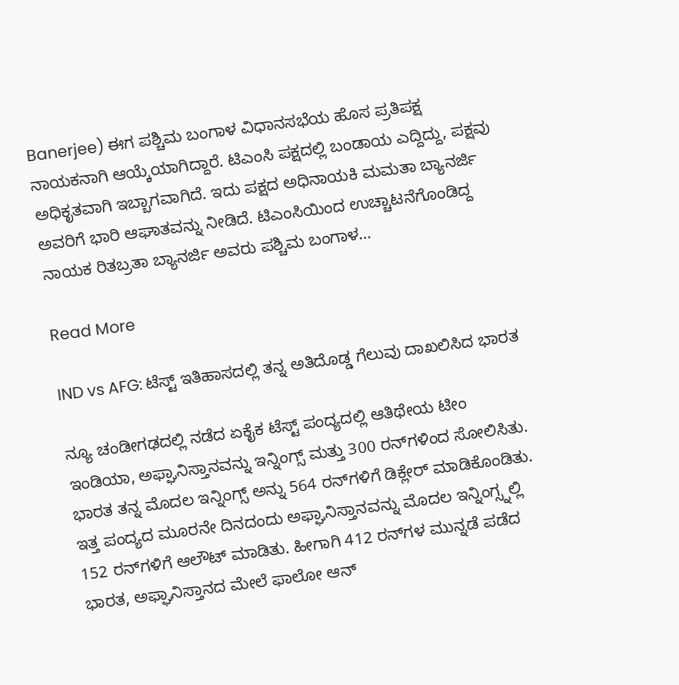Banerjee) ಈಗ ಪಶ್ಚಿಮ ಬಂಗಾಳ ವಿಧಾನಸಭೆಯ ಹೊಸ ಪ್ರತಿಪಕ್ಷ ನಾಯಕನಾಗಿ ಆಯ್ಕೆಯಾಗಿದ್ದಾರೆ. ಟಿಎಂಸಿ ಪಕ್ಷದಲ್ಲಿ ಬಂಡಾಯ ಎದ್ದಿದ್ದು, ಪಕ್ಷವು ಅಧಿಕೃತವಾಗಿ ಇಬ್ಬಾಗವಾಗಿದೆ. ಇದು ಪಕ್ಷದ ಅಧಿನಾಯಕಿ ಮಮತಾ ಬ್ಯಾನರ್ಜಿ ಅವರಿಗೆ ಭಾರಿ ಆಘಾತವನ್ನು ನೀಡಿದೆ. ಟಿಎಂಸಿಯಿಂದ ಉಚ್ಚಾಟನೆಗೊಂಡಿದ್ದ ನಾಯಕ ರಿತಬ್ರತಾ ಬ್ಯಾನರ್ಜಿ ಅವರು ಪಶ್ಚಿಮ ಬಂಗಾಳ…

Read More

IND vs AFG: ಟೆಸ್ಟ್ ಇತಿಹಾಸದಲ್ಲಿ ತನ್ನ ಅತಿದೊಡ್ಡ ಗೆಲುವು ದಾಖಲಿಸಿದ ಭಾರತ

ನ್ಯೂ ಚಂಡೀಗಢದಲ್ಲಿ ನಡೆದ ಏಕೈಕ ಟೆಸ್ಟ್ ಪಂದ್ಯದಲ್ಲಿ ಆತಿಥೇಯ ಟೀಂ ಇಂಡಿಯಾ, ಅಫ್ಘಾನಿಸ್ತಾನವನ್ನು ಇನ್ನಿಂಗ್ಸ್ ಮತ್ತು 300 ರನ್‌ಗಳಿಂದ ಸೋಲಿಸಿತು. ಭಾರತ ತನ್ನ ಮೊದಲ ಇನ್ನಿಂಗ್ಸ್ ಅನ್ನು 564 ರನ್‌ಗಳಿಗೆ ಡಿಕ್ಲೇರ್ ಮಾಡಿಕೊಂಡಿತು. ಇತ್ತ ಪಂದ್ಯದ ಮೂರನೇ ದಿನದಂದು ಅಫ್ಘಾನಿಸ್ತಾನವನ್ನು ಮೊದಲ ಇನ್ನಿಂಗ್ಸ್ನಲ್ಲಿ 152 ರನ್‌ಗಳಿಗೆ ಆಲೌಟ್ ಮಾಡಿತು. ಹೀಗಾಗಿ 412 ರನ್‌ಗಳ ಮುನ್ನಡೆ ಪಡೆದ ಭಾರತ, ಅಫ್ಘಾನಿಸ್ತಾನದ ಮೇಲೆ ಫಾಲೋ ಆನ್‌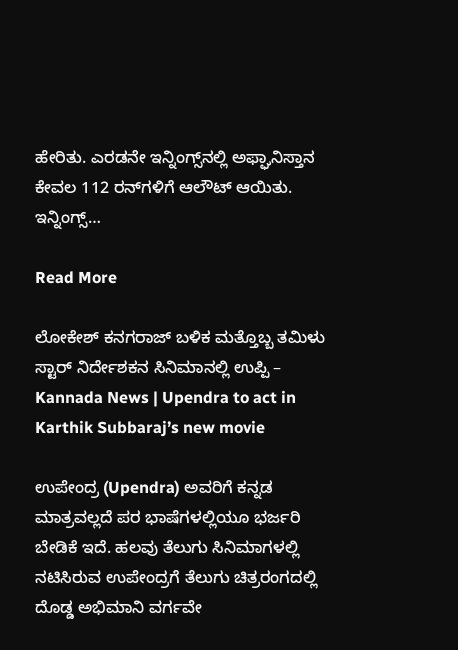ಹೇರಿತು. ಎರಡನೇ ಇನ್ನಿಂಗ್ಸ್‌ನಲ್ಲಿ ಅಫ್ಘಾನಿಸ್ತಾನ ಕೇವಲ 112 ರನ್‌ಗಳಿಗೆ ಆಲೌಟ್ ಆಯಿತು. ಇನ್ನಿಂಗ್ಸ್…

Read More

ಲೋಕೇಶ್ ಕನಗರಾಜ್ ಬಳಿಕ ಮತ್ತೊಬ್ಬ ತಮಿಳು ಸ್ಟಾರ್ ನಿರ್ದೇಶಕನ ಸಿನಿಮಾನಲ್ಲಿ ಉಪ್ಪಿ – Kannada News | Upendra to act in Karthik Subbaraj’s new movie

ಉಪೇಂದ್ರ (Upendra) ಅವರಿಗೆ ಕನ್ನಡ ಮಾತ್ರವಲ್ಲದೆ ಪರ ಭಾಷೆಗಳಲ್ಲಿಯೂ ಭರ್ಜರಿ ಬೇಡಿಕೆ ಇದೆ. ಹಲವು ತೆಲುಗು ಸಿನಿಮಾಗಳಲ್ಲಿ ನಟಿಸಿರುವ ಉಪೇಂದ್ರಗೆ ತೆಲುಗು ಚಿತ್ರರಂಗದಲ್ಲಿ ದೊಡ್ಡ ಅಭಿಮಾನಿ ವರ್ಗವೇ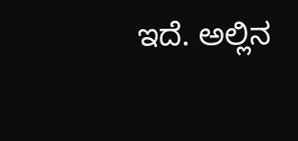ಇದೆ. ಅಲ್ಲಿನ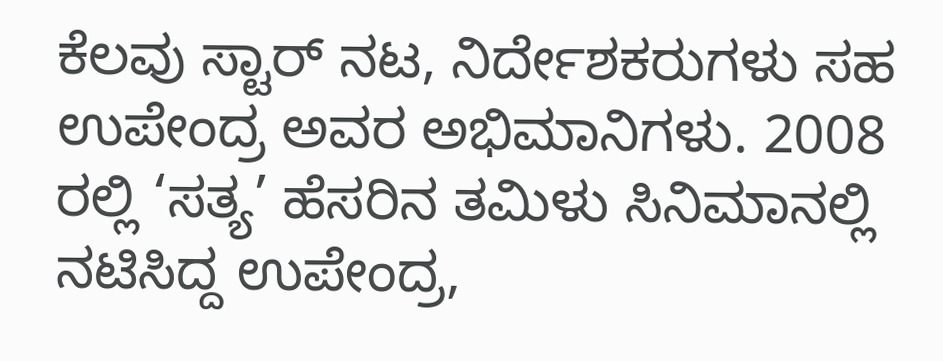ಕೆಲವು ಸ್ಟಾರ್ ನಟ, ನಿರ್ದೇಶಕರುಗಳು ಸಹ ಉಪೇಂದ್ರ ಅವರ ಅಭಿಮಾನಿಗಳು. 2008 ರಲ್ಲಿ ‘ಸತ್ಯ’ ಹೆಸರಿನ ತಮಿಳು ಸಿನಿಮಾನಲ್ಲಿ ನಟಿಸಿದ್ದ ಉಪೇಂದ್ರ,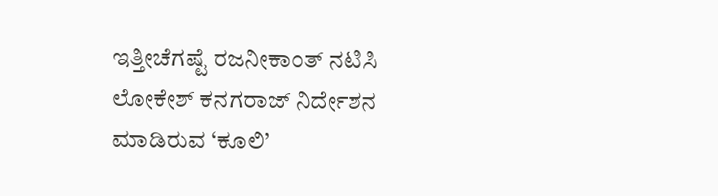ಇತ್ತೀಚೆಗಷ್ಟೆ ರಜನೀಕಾಂತ್ ನಟಿಸಿ ಲೋಕೇಶ್ ಕನಗರಾಜ್ ನಿರ್ದೇಶನ ಮಾಡಿರುವ ‘ಕೂಲಿ’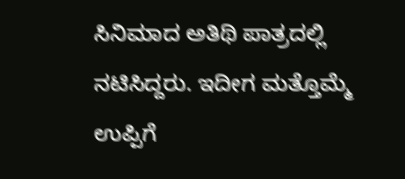ಸಿನಿಮಾದ ಅತಿಥಿ ಪಾತ್ರದಲ್ಲಿ ನಟಿಸಿದ್ದರು. ಇದೀಗ ಮತ್ತೊಮ್ಮೆ ಉಪ್ಪಿಗೆ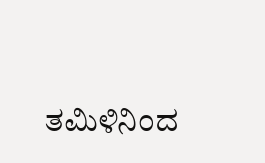ತಮಿಳಿನಿಂದ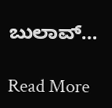ಬುಲಾವ್…

Read More